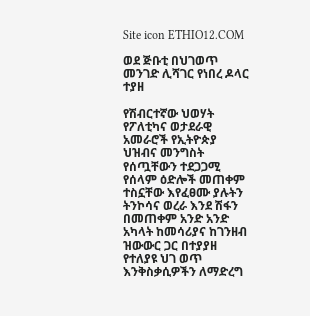Site icon ETHIO12.COM

ወደ ጅቡቲ በህገወጥ መንገድ ሊሻገር የነበረ ዶላር ተያዘ

የሽብርተኛው ህወሃት የፖለቲካና ወታደራዊ አመራሮች የኢትዮጵያ ህዝብና መንግስት የሰጧቸውን ተደጋጋሚ የሰላም ዕድሎች መጠቀም ተስኗቸው እየፈፀሙ ያሉትን ትንኮሳና ወረራ እንደ ሽፋን በመጠቀም አንድ አንድ አካላት ከመሳሪያና ከገንዘብ ዝውውር ጋር በተያያዘ የተለያዩ ህገ ወጥ እንቅስቃሲዎችን ለማድረግ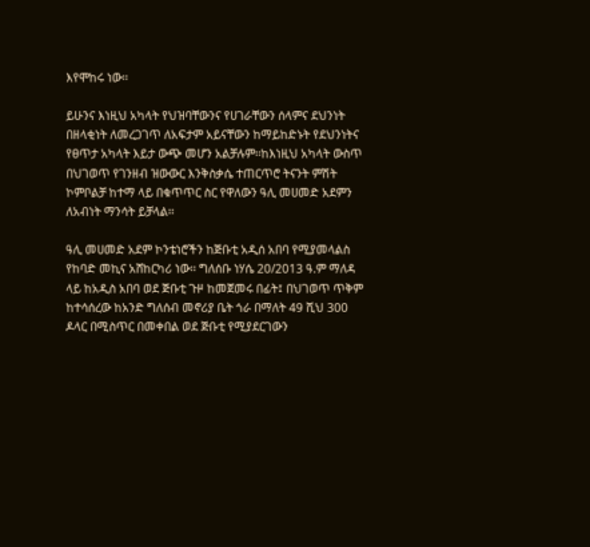እየሞከሩ ነው፡፡

ይሁንና እነዚህ አካላት የህዝባቸውንና የሀገራቸውን ሰላምና ደህንነት በዘላቂነት ለመረጋገጥ ለአፍታም አይናቸውን ከማይከድኑት የደህንነትና የፀጥታ አካላት እይታ ውጭ መሆን አልቻሉም፡፡ከእነዚህ አካላት ውስጥ በህገወጥ የገንዘብ ዝውውር እንቅስቃሴ ተጠርጥሮ ትናንት ምሽት ኮምቦልቻ ከተማ ላይ በቁጥጥር ስር የዋለውን ዓሊ መሀመድ አደምን ለአብነት ማንሳት ይቻላል፡፡

ዓሊ መሀመድ አደም ኮንቴነሮችን ከጅቡቲ አዲሰ አበባ የሚያመላልስ የከባድ መኪና አሸከርካሪ ነው፡፡ ግለሰቡ ነሃሴ 20/2013 ዓ.ም ማለዳ ላይ ከአዲስ አበባ ወደ ጅቡቲ ጉዞ ከመጀመሩ በፊት፤ በህገወጥ ጥቅም ከተሳሰረው ከአንድ ግለሰብ መኖሪያ ቤት ጎራ በማለት 49 ሺህ 300 ዶላር በሚስጥር በመቀበል ወደ ጅቡቲ የሚያደርገውን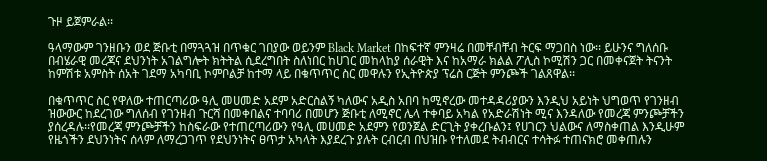ጉዞ ይጀምራል፡፡

ዓላማውም ገንዘቡን ወደ ጅቡቲ በማጓጓዝ በጥቁር ገበያው ወይንም Black Market በከፍተኛ ምንዛሬ በመቸብቸብ ትርፍ ማጋበስ ነው፡፡ ይሁንና ግለሰቡ በብሄራዊ መረጃና ደህንነት አገልግሎት ክትትል ሲደረግበት ስለነበር ከሀገር መከላከያ ሰራዊት እና ከአማራ ክልል ፖሊስ ኮሚሽን ጋር በመቀናጀት ትናንት ከምሽቱ አምስት ሰአት ገደማ አካባቢ ኮምቦልቻ ከተማ ላይ በቁጥጥር ስር መዋሉን የኢትዮጵያ ፕሬስ ርጅት ምንጮች ገልጸዋል፡፡

በቁጥጥር ስር የዋለው ተጠርጣሪው ዓሊ መሀመድ አደም አድርስልኝ ካለውና አዲስ አበባ ከሚኖረው መተዳዳሪያውን እንዲህ አይነት ህግወጥ የገንዘብ ዝውውር ከደረገው ግለሰብ የገንዘብ ጉርሻ በመቀበልና ተባባሪ በመሆን ጅቡቲ ለሚኖር ሌላ ተቀባይ አካል የአድራሽነት ሚና እንዳለው የመረጃ ምንጮቻችን ያሰረዳሉ፡፡የመረጃ ምንጮቻችን ከስፍራው የተጠርጣሪውን የዓሊ መሀመድ አደምን የወንጀል ድርጊት ያቀረቡልን፤ የሀገርን ህልውና ለማስቀጠል እንዲሁም የዜጎችን ደህንነትና ሰላም ለማረጋገጥ የደህንነትና ፀጥታ አካላት እያደረጉ ያሉት ርብርብ በህዝቡ የተለመደ ትብብርና ተሳትፉ ተጠናክሮ መቀጠሉን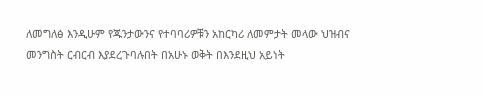ለመግለፅ እንዲሁም የጁንታውንና የተባባሪዎቹን አከርካሪ ለመምታት መላው ህዝብና መንግስት ርብርብ እያደረጉባሉበት በአሁኑ ወቅት በእንደዚህ አይነት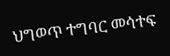ህግወጥ ተግባር መሳተፍ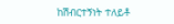ከሽብርተኝነት ተለይቶ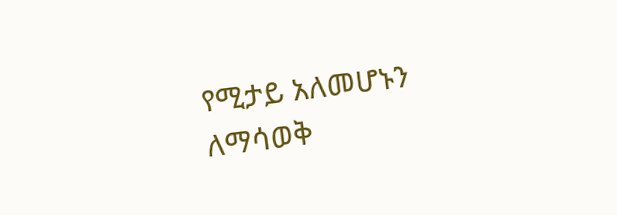የሚታይ አለመሆኑን ለማሳወቅ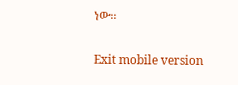ነው፡፡

Exit mobile version